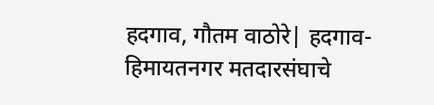हदगाव, गौतम वाठोरे| हदगाव-हिमायतनगर मतदारसंघाचे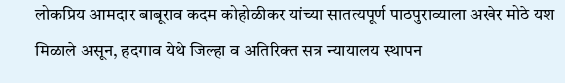लोकप्रिय आमदार बाबूराव कदम कोहोळीकर यांच्या सातत्यपूर्ण पाठपुराव्याला अखेर मोठे यश मिळाले असून, हदगाव येथे जिल्हा व अतिरिक्त सत्र न्यायालय स्थापन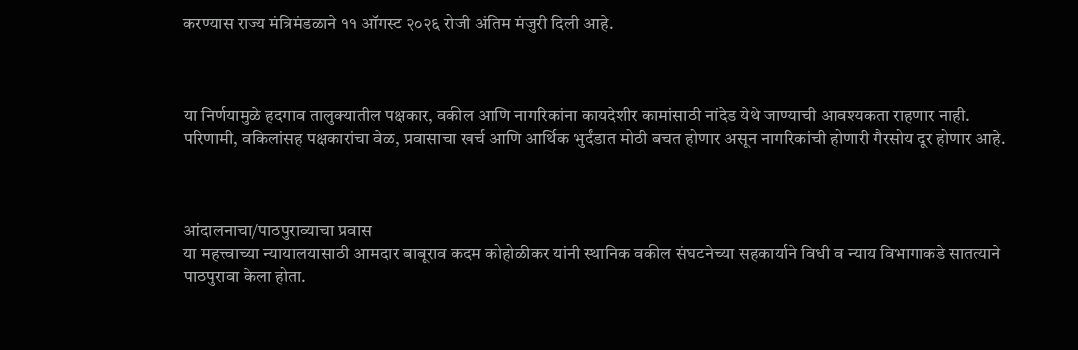करण्यास राज्य मंत्रिमंडळाने ११ ऑगस्ट २०२६ रोजी अंतिम मंजुरी दिली आहे.



या निर्णयामुळे हदगाव तालुक्यातील पक्षकार, वकील आणि नागरिकांना कायदेशीर कामांसाठी नांदेड येथे जाण्याची आवश्यकता राहणार नाही. परिणामी, वकिलांसह पक्षकारांचा वेळ, प्रवासाचा खर्च आणि आर्थिक भुर्दंडात मोठी बचत होणार असून नागरिकांची होणारी गैरसोय दूर होणार आहे.



आंदालनाचा/पाठपुराव्याचा प्रवास
या महत्त्वाच्या न्यायालयासाठी आमदार बाबूराव कदम कोहोळीकर यांनी स्थानिक वकील संघटनेच्या सहकार्याने विधी व न्याय विभागाकडे सातत्याने पाठपुरावा केला होता.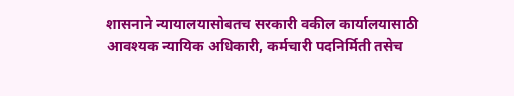शासनाने न्यायालयासोबतच सरकारी वकील कार्यालयासाठी आवश्यक न्यायिक अधिकारी, कर्मचारी पदनिर्मिती तसेच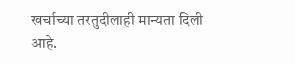खर्चाच्या तरतुदीलाही मान्यता दिली आहे.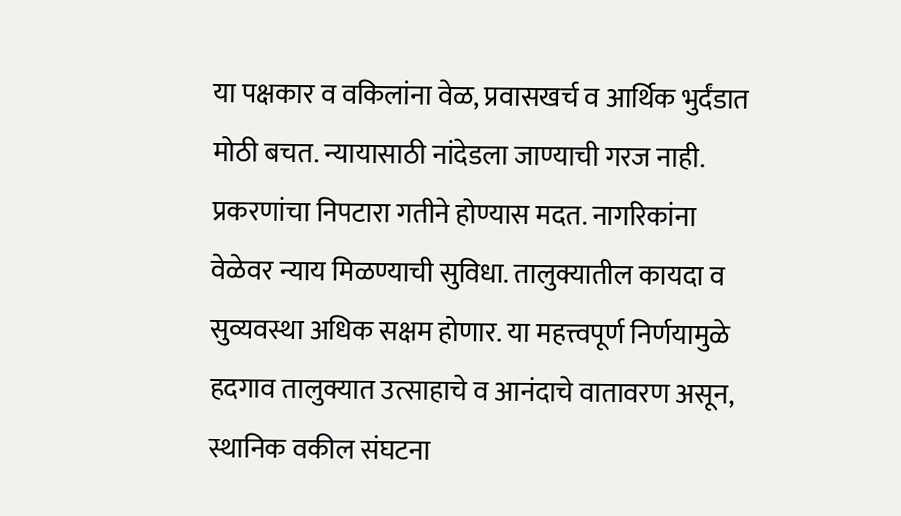या पक्षकार व वकिलांना वेळ, प्रवासखर्च व आर्थिक भुर्दंडात मोठी बचत. न्यायासाठी नांदेडला जाण्याची गरज नाही. प्रकरणांचा निपटारा गतीने होण्यास मदत. नागरिकांना वेळेवर न्याय मिळण्याची सुविधा. तालुक्यातील कायदा व सुव्यवस्था अधिक सक्षम होणार. या महत्त्वपूर्ण निर्णयामुळे हदगाव तालुक्यात उत्साहाचे व आनंदाचे वातावरण असून, स्थानिक वकील संघटना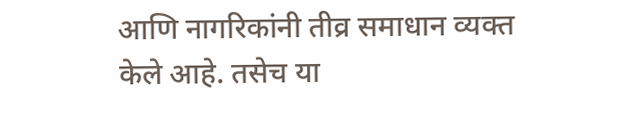आणि नागरिकांनी तीव्र समाधान व्यक्त केले आहे. तसेच या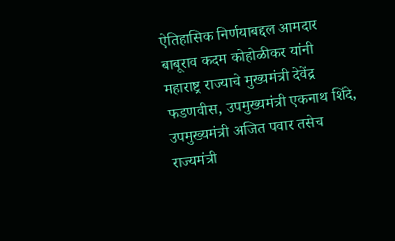ऐतिहासिक निर्णयाबद्दल आमदार बाबूराव कदम कोहोळीकर यांनी महाराष्ट्र राज्याचे मुख्यमंत्री देवेंद्र फडणवीस, उपमुख्यमंत्री एकनाथ शिंदे, उपमुख्यमंत्री अजित पवार तसेच राज्यमंत्री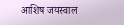आशिष जयस्वाल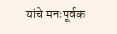यांचे मनःपूर्वक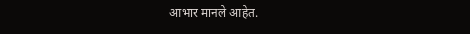आभार मानले आहेत.